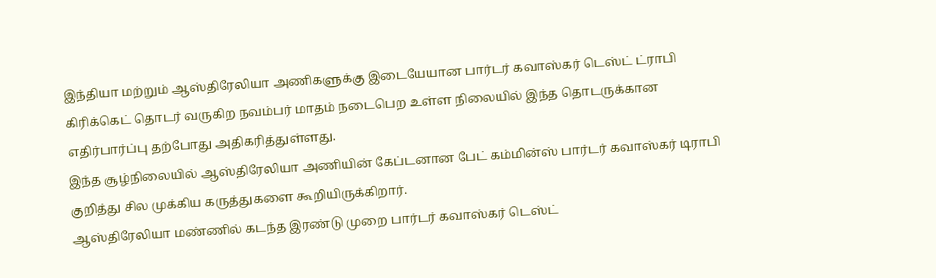இந்தியா மற்றும் ஆஸ்திரேலியா அணிகளுக்கு இடையேயான பார்டர் கவாஸ்கர் டெஸ்ட் ட்ராபி கிரிக்கெட் தொடர் வருகிற நவம்பர் மாதம் நடைபெற உள்ள நிலையில் இந்த தொடருக்கான எதிர்பார்ப்பு தற்போது அதிகரித்துள்ளது.
இந்த சூழ்நிலையில் ஆஸ்திரேலியா அணியின் கேப்டனான பேட் கம்மின்ஸ் பார்டர் கவாஸ்கர் டிராபி குறித்து சில முக்கிய கருத்துகளை கூறியிருக்கிறார்.
ஆஸ்திரேலியா மண்ணில் கடந்த இரண்டு முறை பார்டர் கவாஸ்கர் டெஸ்ட்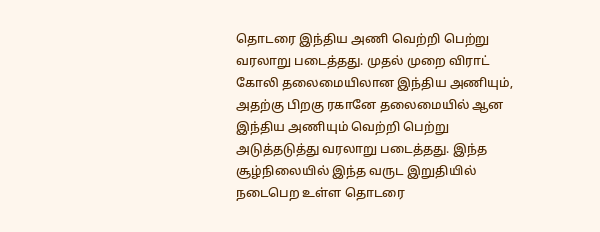தொடரை இந்திய அணி வெற்றி பெற்று வரலாறு படைத்தது. முதல் முறை விராட் கோலி தலைமையிலான இந்திய அணியும், அதற்கு பிறகு ரகானே தலைமையில் ஆன இந்திய அணியும் வெற்றி பெற்று அடுத்தடுத்து வரலாறு படைத்தது. இந்த சூழ்நிலையில் இந்த வருட இறுதியில் நடைபெற உள்ள தொடரை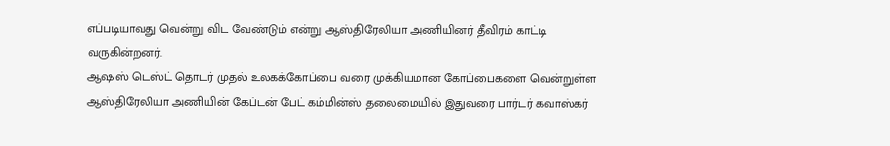எப்படியாவது வென்று விட வேண்டும் என்று ஆஸ்திரேலியா அணியினர் தீவிரம் காட்டி வருகின்றனர்.
ஆஷஸ் டெஸ்ட் தொடர் முதல் உலகக்கோப்பை வரை முக்கியமான கோப்பைகளை வென்றுள்ள ஆஸ்திரேலியா அணியின் கேப்டன் பேட் கம்மின்ஸ் தலைமையில் இதுவரை பார்டர் கவாஸ்கர்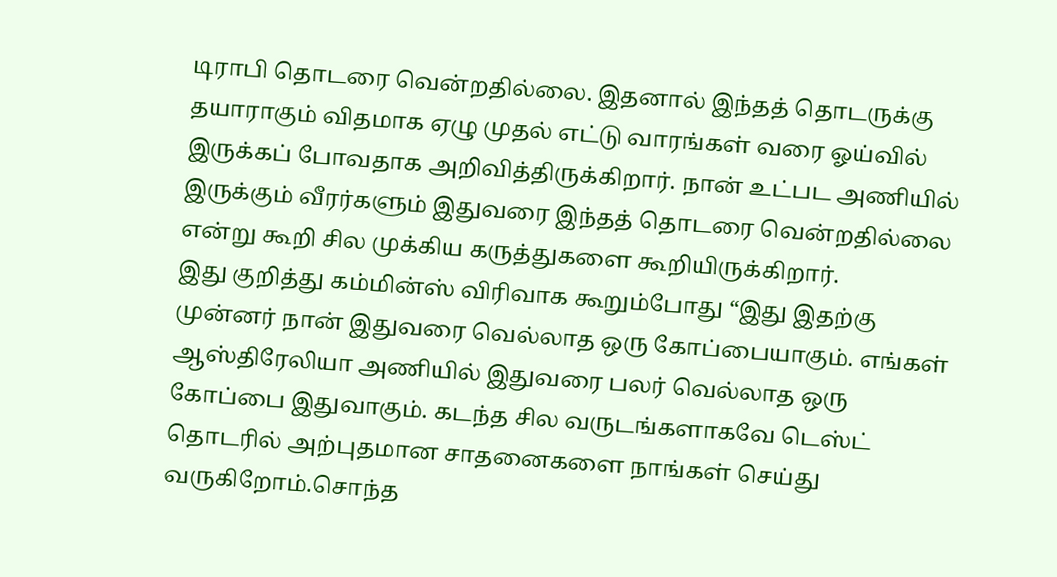டிராபி தொடரை வென்றதில்லை. இதனால் இந்தத் தொடருக்கு தயாராகும் விதமாக ஏழு முதல் எட்டு வாரங்கள் வரை ஓய்வில் இருக்கப் போவதாக அறிவித்திருக்கிறார். நான் உட்பட அணியில் இருக்கும் வீரர்களும் இதுவரை இந்தத் தொடரை வென்றதில்லை என்று கூறி சில முக்கிய கருத்துகளை கூறியிருக்கிறார்.
இது குறித்து கம்மின்ஸ் விரிவாக கூறும்போது “இது இதற்கு முன்னர் நான் இதுவரை வெல்லாத ஒரு கோப்பையாகும். எங்கள் ஆஸ்திரேலியா அணியில் இதுவரை பலர் வெல்லாத ஒரு கோப்பை இதுவாகும். கடந்த சில வருடங்களாகவே டெஸ்ட் தொடரில் அற்புதமான சாதனைகளை நாங்கள் செய்து வருகிறோம்.சொந்த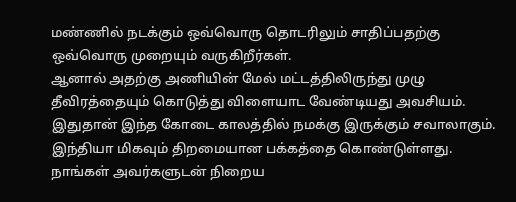மண்ணில் நடக்கும் ஒவ்வொரு தொடரிலும் சாதிப்பதற்கு ஒவ்வொரு முறையும் வருகிறீர்கள்.
ஆனால் அதற்கு அணியின் மேல் மட்டத்திலிருந்து முழு தீவிரத்தையும் கொடுத்து விளையாட வேண்டியது அவசியம். இதுதான் இந்த கோடை காலத்தில் நமக்கு இருக்கும் சவாலாகும். இந்தியா மிகவும் திறமையான பக்கத்தை கொண்டுள்ளது. நாங்கள் அவர்களுடன் நிறைய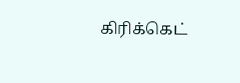கிரிக்கெட்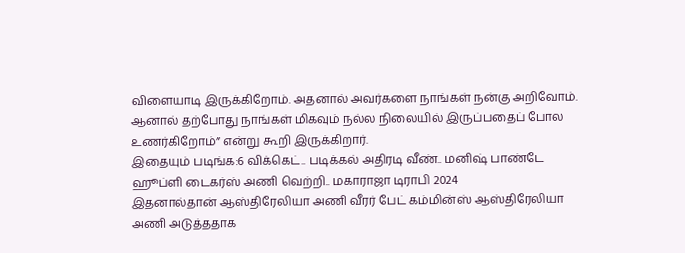விளையாடி இருக்கிறோம். அதனால் அவர்களை நாங்கள் நன்கு அறிவோம். ஆனால் தற்போது நாங்கள் மிகவும் நல்ல நிலையில் இருப்பதைப் போல உணர்கிறோம்” என்று கூறி இருக்கிறார்.
இதையும் படிங்க:6 விக்கெட்.. படிக்கல் அதிரடி வீண்.. மனிஷ் பாண்டே ஹூப்ளி டைகர்ஸ் அணி வெற்றி.. மகாராஜா டிராபி 2024
இதனால்தான் ஆஸ்திரேலியா அணி வீரர் பேட் கம்மின்ஸ் ஆஸ்திரேலியா அணி அடுத்ததாக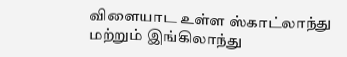விளையாட உள்ள ஸ்காட்லாந்து மற்றும் இங்கிலாந்து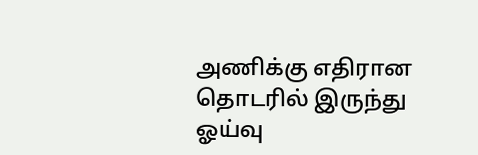அணிக்கு எதிரான தொடரில் இருந்து ஓய்வு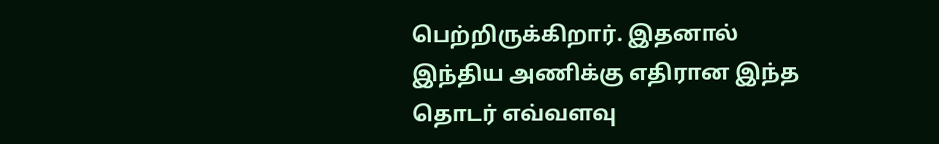பெற்றிருக்கிறார். இதனால் இந்திய அணிக்கு எதிரான இந்த தொடர் எவ்வளவு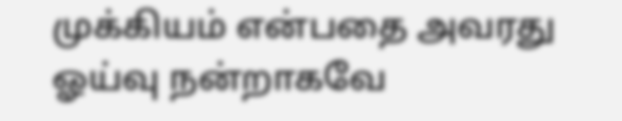முக்கியம் என்பதை அவரது ஓய்வு நன்றாகவே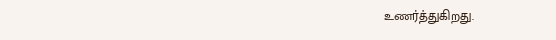உணர்த்துகிறது.